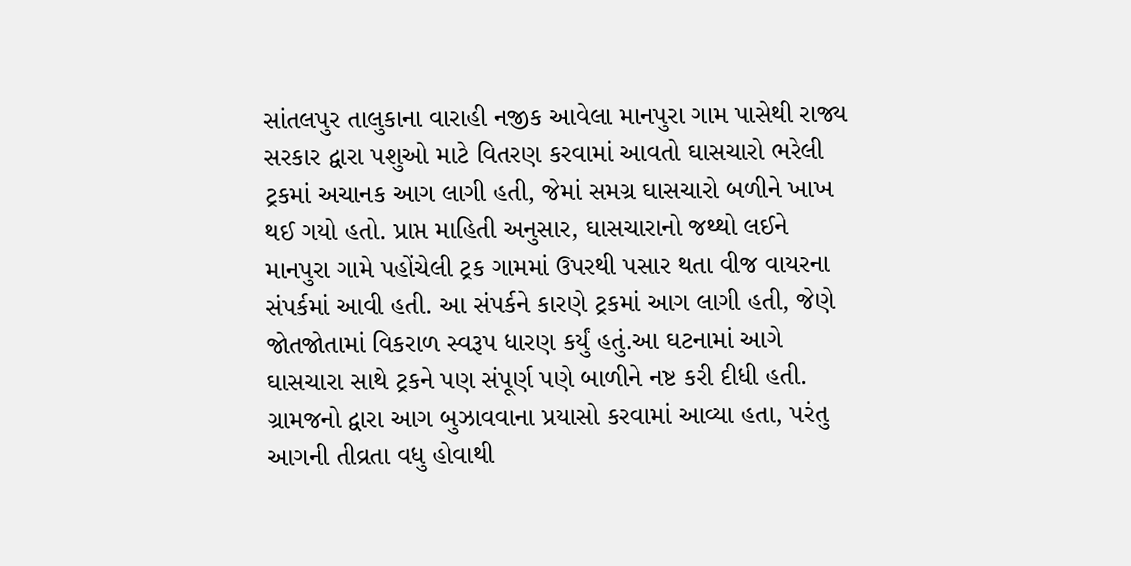સાંતલપુર તાલુકાના વારાહી નજીક આવેલા માનપુરા ગામ પાસેથી રાજ્ય સરકાર દ્વારા પશુઓ માટે વિતરણ કરવામાં આવતો ઘાસચારો ભરેલી ટ્રકમાં અચાનક આગ લાગી હતી, જેમાં સમગ્ર ઘાસચારો બળીને ખાખ થઈ ગયો હતો. પ્રાપ્ત માહિતી અનુસાર, ઘાસચારાનો જથ્થો લઈને માનપુરા ગામે પહોંચેલી ટ્રક ગામમાં ઉપરથી પસાર થતા વીજ વાયરના સંપર્કમાં આવી હતી. આ સંપર્કને કારણે ટ્રકમાં આગ લાગી હતી, જેણે જોતજોતામાં વિકરાળ સ્વરૂપ ધારણ કર્યું હતું.આ ઘટનામાં આગે ઘાસચારા સાથે ટ્રકને પણ સંપૂર્ણ પણે બાળીને નષ્ટ કરી દીધી હતી. ગ્રામજનો દ્વારા આગ બુઝાવવાના પ્રયાસો કરવામાં આવ્યા હતા, પરંતુ આગની તીવ્રતા વધુ હોવાથી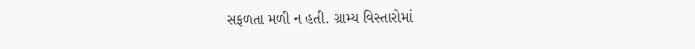સફળતા મળી ન હતી. ગ્રામ્ય વિસ્તારોમાં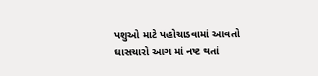પશુઓ માટે પહોચાડવામાં આવતો ઘાસચારો આગ માં નષ્ટ થતાં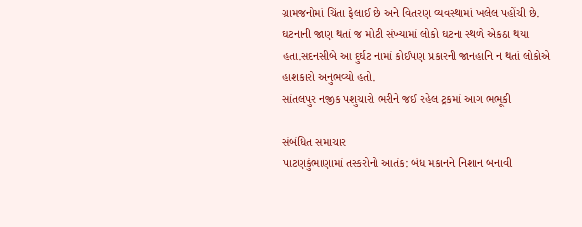ગ્રામજનોમાં ચિંતા ફેલાઈ છે અને વિતરણ વ્યવસ્થામાં ખલેલ પહોંચી છે. ઘટનાની જાણ થતાં જ મોટી સંખ્યામાં લોકો ઘટના સ્થળે એકઠા થયા હતા.સદનસીબે આ દુર્ઘટ નામાં કોઈપણ પ્રકારની જાનહાનિ ન થતાં લોકોએ હાશકારો અનુભવ્યો હતો.
સાંતલપુર નજીક પશુચારો ભરીને જઈ રહેલ ટ્રકમાં આગ ભભૂકી

સંબંધિત સમાચાર
પાટણકુંભાણામાં તસ્કરોનો આતંક: બંધ મકાનને નિશાન બનાવી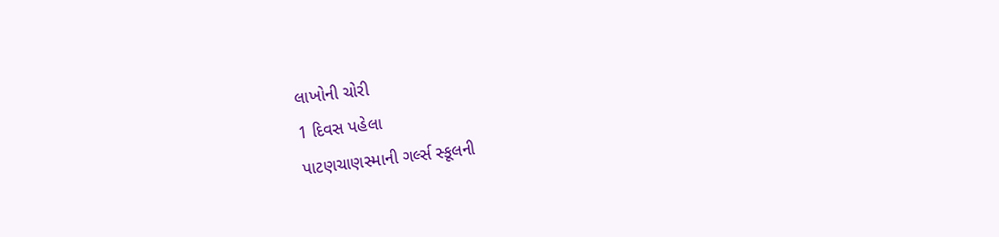લાખોની ચોરી
1 દિવસ પહેલા
પાટણચાણસ્માની ગર્લ્સ સ્કૂલની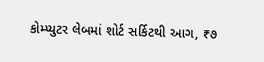કોમ્પ્યુટર લેબમાં શોર્ટ સર્કિટથી આગ, ₹૭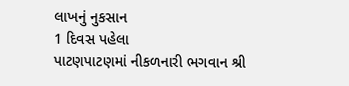લાખનું નુકસાન
1 દિવસ પહેલા
પાટણપાટણમાં નીકળનારી ભગવાન શ્રી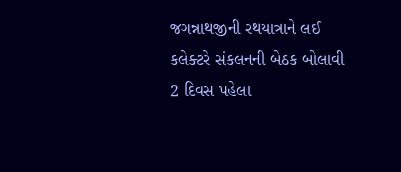જગન્નાથજીની રથયાત્રાને લઈ કલેક્ટરે સંકલનની બેઠક બોલાવી
2 દિવસ પહેલા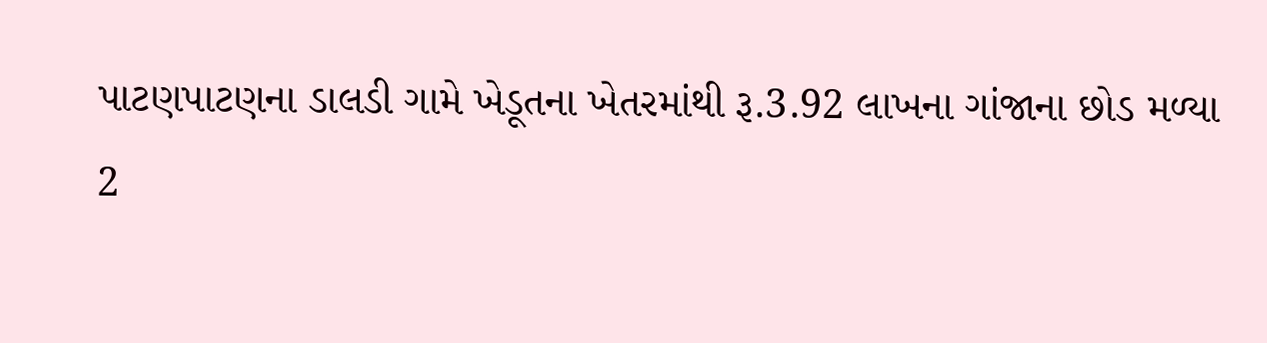પાટણપાટણના ડાલડી ગામે ખેડૂતના ખેતરમાંથી રૂ.3.92 લાખના ગાંજાના છોડ મળ્યા
2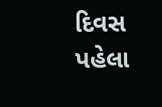દિવસ પહેલા